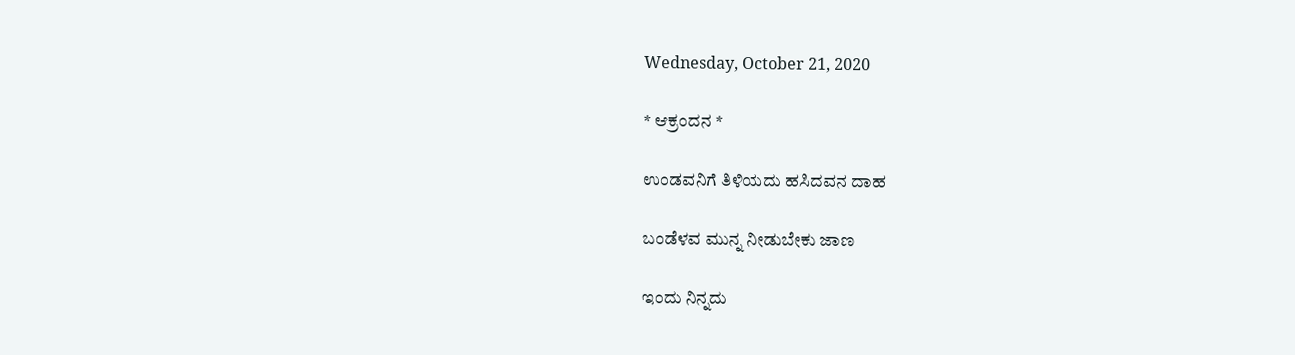Wednesday, October 21, 2020

* ಆಕ್ರಂದನ *

ಉಂಡವನಿಗೆ ತಿಳಿಯದು ಹಸಿದವನ ದಾಹ

ಬಂಡೆಳವ ಮುನ್ನ ನೀಡುಬೇಕು ಜಾಣ

ಇಂದು ನಿನ್ನದು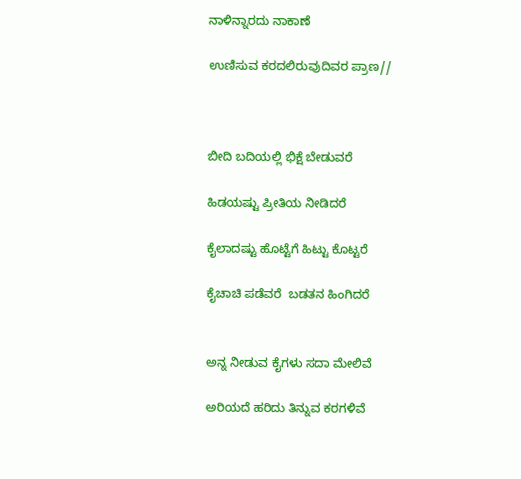ನಾಳಿನ್ನಾರದು ನಾಕಾಣೆ

ಉಣಿಸುವ ಕರದಲಿರುವುದಿವರ ಪ್ರಾಣ//



ಬೀದಿ ಬದಿಯಲ್ಲಿ ಭಿಕ್ಷೆ ಬೇಡುವರೆ

ಹಿಡಯಷ್ಟು ಪ್ರೀತಿಯ ನೀಡಿದರೆ

ಕೈಲಾದಷ್ಟು ಹೊಟ್ಟೆಗೆ ಹಿಟ್ಟು ಕೊಟ್ಟರೆ

ಕೈಚಾಚಿ ಪಡೆವರೆ  ಬಡತನ ಹಿಂಗಿದರೆ


ಅನ್ನ ನೀಡುವ ಕೈಗಳು ಸದಾ ಮೇಲಿವೆ

ಅರಿಯದೆ ಹರಿದು ತಿನ್ನುವ ಕರಗಳಿವೆ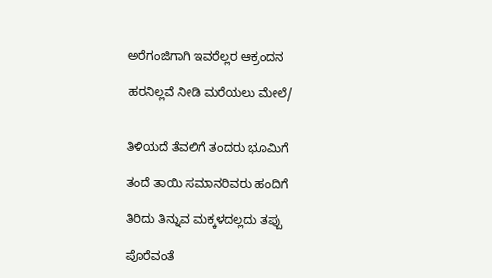ಅರೆಗಂಜಿಗಾಗಿ ಇವರೆಲ್ಲರ ಆಕ್ರಂದನ

ಹರನಿಲ್ಲವೆ ನೀಡಿ ಮರೆಯಲು ಮೇಲೆ/


ತಿಳಿಯದೆ ತೆವಲಿಗೆ ತಂದರು ಭೂಮಿಗೆ

ತಂದೆ ತಾಯಿ ಸಮಾನರಿವರು ಹಂದಿಗೆ

ತಿರಿದು ತಿನ್ನುವ ಮಕ್ಕಳದಲ್ಲದು ತಪ್ಪು

ಪೊರೆವಂತೆ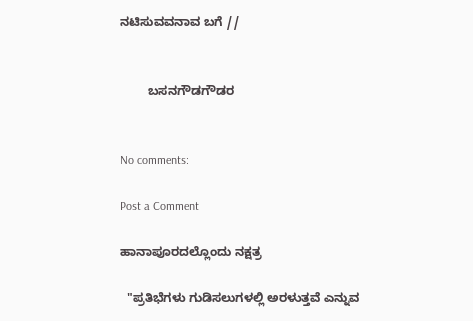ನಟಿಸುವವನಾವ ಬಗೆ //


        ಬಸನಗೌಡಗೌಡರ


No comments:

Post a Comment

ಹಾನಾಪೂರದಲ್ಲೊಂದು ನಕ್ಷತ್ರ

  "ಪ್ರತಿಭೆಗಳು ಗುಡಿಸಲುಗಳಲ್ಲಿ ಅರಳುತ್ತವೆ ಎನ್ನುವ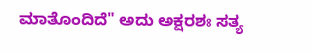ಮಾತೊಂದಿದೆ" ಅದು ಅಕ್ಷರಶಃ ಸತ್ಯ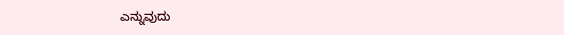ಎನ್ನುವುದು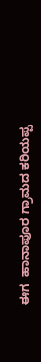ಈಗ  ಹಾನಾಪೂರ ಗ್ರಾಮದ ಕರಿಯಪ್ಪ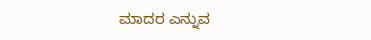ಮಾದರ ಎನ್ನುವ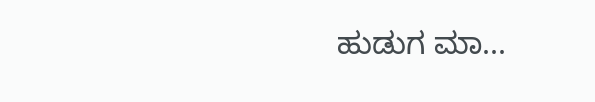ಹುಡುಗ ಮಾ...